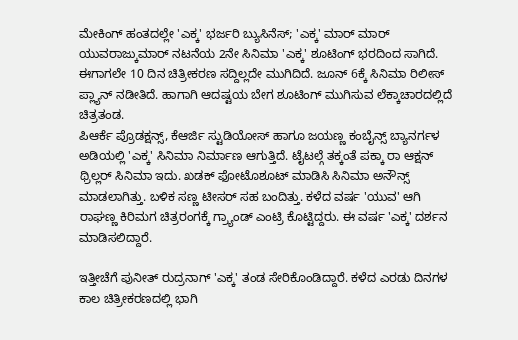ಮೇಕಿಂಗ್ ಹಂತದಲ್ಲೇ 'ಎಕ್ಕ' ಭರ್ಜರಿ ಬ್ಯುಸಿನೆಸ್; 'ಎಕ್ಕ' ಮಾರ್ ಮಾರ್
ಯುವರಾಜ್ಕುಮಾರ್ ನಟನೆಯ 2ನೇ ಸಿನಿಮಾ 'ಎಕ್ಕ' ಶೂಟಿಂಗ್ ಭರದಿಂದ ಸಾಗಿದೆ. ಈಗಾಗಲೇ 10 ದಿನ ಚಿತ್ರೀಕರಣ ಸದ್ದಿಲ್ಲದೇ ಮುಗಿದಿದೆ. ಜೂನ್ 6ಕ್ಕೆ ಸಿನಿಮಾ ರಿಲೀಸ್ ಪ್ಲ್ಯಾನ್ ನಡೀತಿದೆ. ಹಾಗಾಗಿ ಆದಷ್ಟಯ ಬೇಗ ಶೂಟಿಂಗ್ ಮುಗಿಸುವ ಲೆಕ್ಕಾಚಾರದಲ್ಲಿದೆ ಚಿತ್ರತಂಡ.
ಪಿಆರ್ಕೆ ಪ್ರೊಡಕ್ಷನ್ಸ್, ಕೆಆರ್ಜಿ ಸ್ಟುಡಿಯೋಸ್ ಹಾಗೂ ಜಯಣ್ಣ ಕಂಬೈನ್ಸ್ ಬ್ಯಾನರ್ಗಳ ಅಡಿಯಲ್ಲಿ 'ಎಕ್ಕ' ಸಿನಿಮಾ ನಿರ್ಮಾಣ ಆಗುತ್ತಿದೆ. ಟೈಟಲ್ಗೆ ತಕ್ಕಂತೆ ಪಕ್ಕಾ ರಾ ಆಕ್ಷನ್ ಥ್ರಿಲ್ಲರ್ ಸಿನಿಮಾ ಇದು. ಖಡಕ್ ಫೋಟೊಶೂಟ್ ಮಾಡಿಸಿ ಸಿನಿಮಾ ಅನೌನ್ಸ್ ಮಾಡಲಾಗಿತ್ತು. ಬಳಿಕ ಸಣ್ಣ ಟೀಸರ್ ಸಹ ಬಂದಿತ್ತು. ಕಳೆದ ವರ್ಷ 'ಯುವ' ಆಗಿ ರಾಘಣ್ಣ ಕಿರಿಮಗ ಚಿತ್ರರಂಗಕ್ಕೆ ಗ್ರ್ಯಾಂಡ್ ಎಂಟ್ರಿ ಕೊಟ್ಟಿದ್ದರು. ಈ ವರ್ಷ 'ಎಕ್ಕ' ದರ್ಶನ ಮಾಡಿಸಲಿದ್ದಾರೆ.

ಇತ್ತೀಚೆಗೆ ಪುನೀತ್ ರುದ್ರನಾಗ್ 'ಎಕ್ಕ' ತಂಡ ಸೇರಿಕೊಂಡಿದ್ದಾರೆ. ಕಳೆದ ಎರಡು ದಿನಗಳ ಕಾಲ ಚಿತ್ರೀಕರಣದಲ್ಲಿ ಭಾಗಿ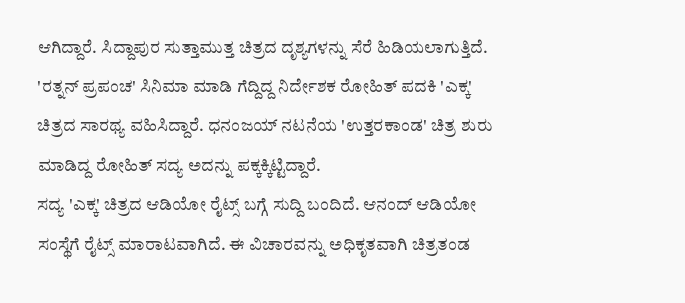ಆಗಿದ್ದಾರೆ. ಸಿದ್ದಾಪುರ ಸುತ್ತಾಮುತ್ತ ಚಿತ್ರದ ದೃಶ್ಯಗಳನ್ನು ಸೆರೆ ಹಿಡಿಯಲಾಗುತ್ತಿದೆ. 'ರತ್ನನ್ ಪ್ರಪಂಚ' ಸಿನಿಮಾ ಮಾಡಿ ಗೆದ್ದಿದ್ದ ನಿರ್ದೇಶಕ ರೋಹಿತ್ ಪದಕಿ 'ಎಕ್ಕ' ಚಿತ್ರದ ಸಾರಥ್ಯ ವಹಿಸಿದ್ದಾರೆ. ಧನಂಜಯ್ ನಟನೆಯ 'ಉತ್ತರಕಾಂಡ' ಚಿತ್ರ ಶುರು ಮಾಡಿದ್ದ ರೋಹಿತ್ ಸದ್ಯ ಅದನ್ನು ಪಕ್ಕಕ್ಕಿಟ್ಟಿದ್ದಾರೆ.
ಸದ್ಯ 'ಎಕ್ಕ' ಚಿತ್ರದ ಆಡಿಯೋ ರೈಟ್ಸ್ ಬಗ್ಗೆ ಸುದ್ದಿ ಬಂದಿದೆ. ಆನಂದ್ ಆಡಿಯೋ ಸಂಸ್ಥೆಗೆ ರೈಟ್ಸ್ ಮಾರಾಟವಾಗಿದೆ. ಈ ವಿಚಾರವನ್ನು ಅಧಿಕೃತವಾಗಿ ಚಿತ್ರತಂಡ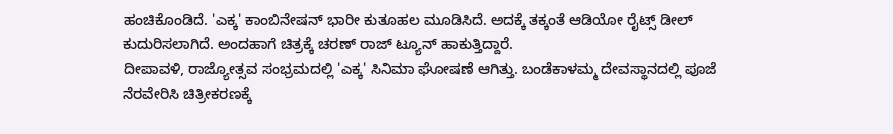ಹಂಚಿಕೊಂಡಿದೆ. 'ಎಕ್ಕ' ಕಾಂಬಿನೇಷನ್ ಭಾರೀ ಕುತೂಹಲ ಮೂಡಿಸಿದೆ. ಅದಕ್ಕೆ ತಕ್ಕಂತೆ ಆಡಿಯೋ ರೈಟ್ಸ್ ಡೀಲ್ ಕುದುರಿಸಲಾಗಿದೆ. ಅಂದಹಾಗೆ ಚಿತ್ರಕ್ಕೆ ಚರಣ್ ರಾಜ್ ಟ್ಯೂನ್ ಹಾಕುತ್ತಿದ್ದಾರೆ.
ದೀಪಾವಳಿ, ರಾಜ್ಯೋತ್ಸವ ಸಂಭ್ರಮದಲ್ಲಿ 'ಎಕ್ಕ' ಸಿನಿಮಾ ಘೋಷಣೆ ಆಗಿತ್ತು. ಬಂಡೆಕಾಳಮ್ಮ ದೇವಸ್ಥಾನದಲ್ಲಿ ಪೂಜೆ ನೆರವೇರಿಸಿ ಚಿತ್ರೀಕರಣಕ್ಕೆ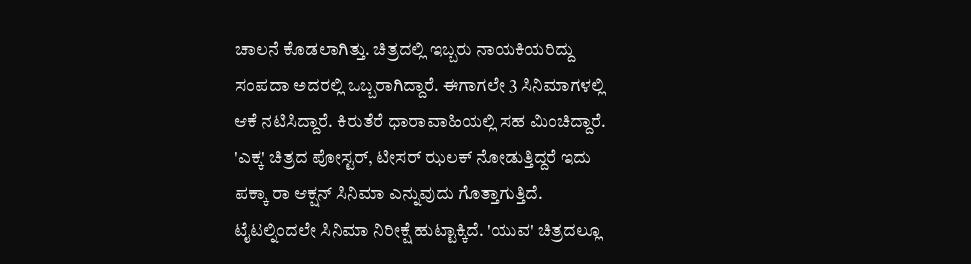ಚಾಲನೆ ಕೊಡಲಾಗಿತ್ತು. ಚಿತ್ರದಲ್ಲಿ ಇಬ್ಬರು ನಾಯಕಿಯರಿದ್ದು ಸಂಪದಾ ಅದರಲ್ಲಿ ಒಬ್ಬರಾಗಿದ್ದಾರೆ. ಈಗಾಗಲೇ 3 ಸಿನಿಮಾಗಳಲ್ಲಿ ಆಕೆ ನಟಿಸಿದ್ದಾರೆ. ಕಿರುತೆರೆ ಧಾರಾವಾಹಿಯಲ್ಲಿ ಸಹ ಮಿಂಚಿದ್ದಾರೆ.
'ಎಕ್ಕ' ಚಿತ್ರದ ಪೋಸ್ಟರ್, ಟೀಸರ್ ಝಲಕ್ ನೋಡುತ್ತಿದ್ದರೆ ಇದು ಪಕ್ಕಾ ರಾ ಆಕ್ಷನ್ ಸಿನಿಮಾ ಎನ್ನುವುದು ಗೊತ್ತಾಗುತ್ತಿದೆ. ಟೈಟಲ್ನಿಂದಲೇ ಸಿನಿಮಾ ನಿರೀಕ್ಷೆ ಹುಟ್ಟಾಕ್ಕಿದೆ. 'ಯುವ' ಚಿತ್ರದಲ್ಲೂ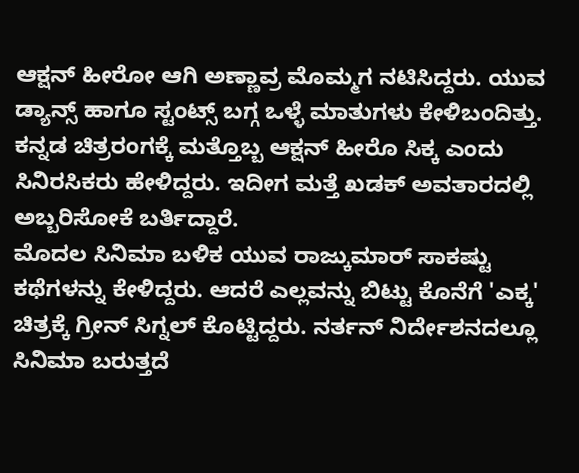ಆಕ್ಷನ್ ಹೀರೋ ಆಗಿ ಅಣ್ಣಾವ್ರ ಮೊಮ್ಮಗ ನಟಿಸಿದ್ದರು. ಯುವ ಡ್ಯಾನ್ಸ್ ಹಾಗೂ ಸ್ಟಂಟ್ಸ್ ಬಗ್ಗ ಒಳ್ಳೆ ಮಾತುಗಳು ಕೇಳಿಬಂದಿತ್ತು. ಕನ್ನಡ ಚಿತ್ರರಂಗಕ್ಕೆ ಮತ್ತೊಬ್ಬ ಆಕ್ಷನ್ ಹೀರೊ ಸಿಕ್ಕ ಎಂದು ಸಿನಿರಸಿಕರು ಹೇಳಿದ್ದರು. ಇದೀಗ ಮತ್ತೆ ಖಡಕ್ ಅವತಾರದಲ್ಲಿ ಅಬ್ಬರಿಸೋಕೆ ಬರ್ತಿದ್ದಾರೆ.
ಮೊದಲ ಸಿನಿಮಾ ಬಳಿಕ ಯುವ ರಾಜ್ಕುಮಾರ್ ಸಾಕಷ್ಟು ಕಥೆಗಳನ್ನು ಕೇಳಿದ್ದರು. ಆದರೆ ಎಲ್ಲವನ್ನು ಬಿಟ್ಟು ಕೊನೆಗೆ 'ಎಕ್ಕ' ಚಿತ್ರಕ್ಕೆ ಗ್ರೀನ್ ಸಿಗ್ನಲ್ ಕೊಟ್ಟಿದ್ದರು. ನರ್ತನ್ ನಿರ್ದೇಶನದಲ್ಲೂ ಸಿನಿಮಾ ಬರುತ್ತದೆ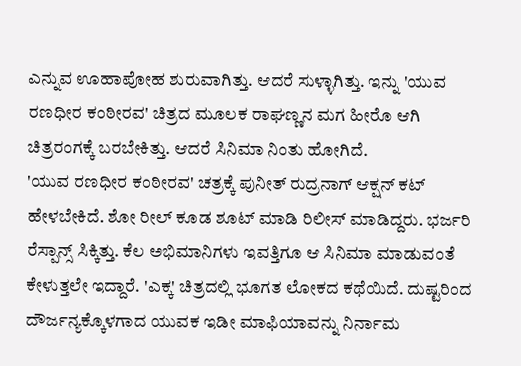ಎನ್ನುವ ಊಹಾಪೋಹ ಶುರುವಾಗಿತ್ತು. ಆದರೆ ಸುಳ್ಳಾಗಿತ್ತು. ಇನ್ನು 'ಯುವ ರಣಧೀರ ಕಂಠೀರವ' ಚಿತ್ರದ ಮೂಲಕ ರಾಘಣ್ಣನ ಮಗ ಹೀರೊ ಆಗಿ ಚಿತ್ರರಂಗಕ್ಕೆ ಬರಬೇಕಿತ್ತು. ಆದರೆ ಸಿನಿಮಾ ನಿಂತು ಹೋಗಿದೆ.
'ಯುವ ರಣಧೀರ ಕಂಠೀರವ' ಚತ್ರಕ್ಕೆ ಪುನೀತ್ ರುದ್ರನಾಗ್ ಆಕ್ಷನ್ ಕಟ್ ಹೇಳಬೇಕಿದೆ. ಶೋ ರೀಲ್ ಕೂಡ ಶೂಟ್ ಮಾಡಿ ರಿಲೀಸ್ ಮಾಡಿದ್ದರು. ಭರ್ಜರಿ ರೆಸ್ಪಾನ್ಸ್ ಸಿಕ್ಕಿತ್ತು. ಕೆಲ ಅಭಿಮಾನಿಗಳು ಇವತ್ತಿಗೂ ಆ ಸಿನಿಮಾ ಮಾಡುವಂತೆ ಕೇಳುತ್ತಲೇ ಇದ್ದಾರೆ. 'ಎಕ್ಕ' ಚಿತ್ರದಲ್ಲಿ ಭೂಗತ ಲೋಕದ ಕಥೆಯಿದೆ. ದುಷ್ಟರಿಂದ ದೌರ್ಜನ್ಯಕ್ಕೊಳಗಾದ ಯುವಕ ಇಡೀ ಮಾಫಿಯಾವನ್ನು ನಿರ್ನಾಮ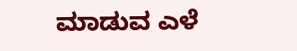ಮಾಡುವ ಎಳೆ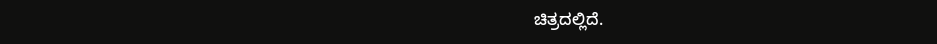ಚಿತ್ರದಲ್ಲಿದೆ.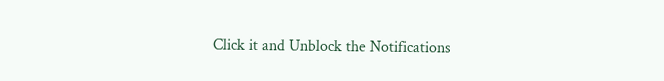Click it and Unblock the Notifications